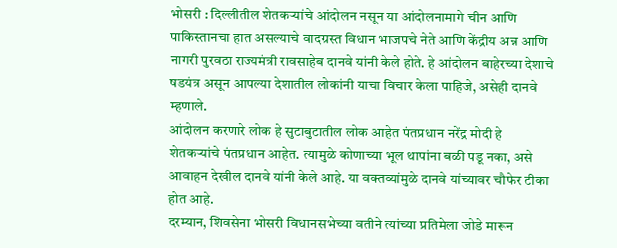भोसरी : दिल्लीतील शेतकऱ्यांचे आंदोलन नसून या आंदोलनामागे चीन आणि पाकिस्तानचा हात असल्याचे वादग्रस्त विधान भाजपचे नेते आणि केंद्रीय अन्न आणि नागरी पुरवठा राज्यमंत्री रावसाहेब दानवे यांनी केले होते. हे आंदोलन बाहेरच्या देशाचे षडयंत्र असून आपल्या देशातील लोकांनी याचा विचार केला पाहिजे, असेही दानवे म्हणाले.
आंदोलन करणारे लोक हे सुटाबुटातील लोक आहेत पंतप्रधान नरेंद्र मोदी हे शेतकऱ्यांचे पंतप्रधान आहेत. त्यामुळे कोणाच्या भूल थापांना बळी पडू नका, असे आवाहन देखील दानवे यांनी केले आहे. या वक्तव्यांमुळे दानवे यांच्यावर चौफेर टीका होत आहे.
दरम्यान, शिवसेना भोसरी विधानसभेच्या वतीने त्यांच्या प्रतिमेला जोडे मारून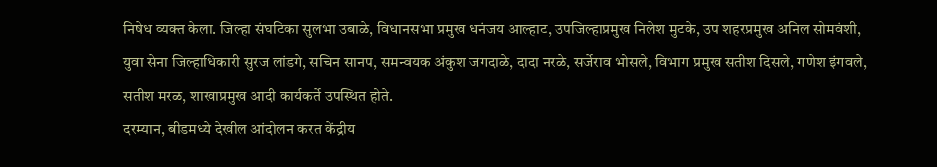निषेध व्यक्त केला. जिल्हा संघटिका सुलभा उबाळे, विधानसभा प्रमुख धनंजय आल्हाट, उपजिल्हाप्रमुख निलेश मुटके, उप शहरप्रमुख अनिल सोमवंशी, युवा सेना जिल्हाधिकारी सुरज लांडगे, सचिन सानप, समन्वयक अंकुश जगदाळे, दादा नरळे, सर्जेराव भोसले, विभाग प्रमुख सतीश दिसले, गणेश इंगवले, सतीश मरळ, शाखाप्रमुख आदी कार्यकर्ते उपस्थित होते.
दरम्यान, बीडमध्ये देखील आंदोलन करत केंद्रीय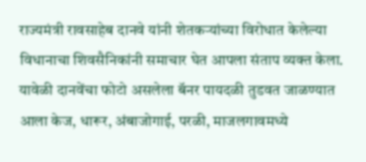राज्यमंत्री रावसाहेब दानवे यांनी शेतकऱ्यांच्या विरोधात केलेल्या विधानाचा शिवसैनिकांनी समाचार घेत आपला संताप व्यक्त केला. यावेळी दानवेंचा फोटो असलेला बॅनर पायदळी तुडवत जाळण्यात आला केज, धारूर, अंबाजोगाई, परळी, माजलगावमध्ये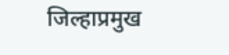जिल्हाप्रमुख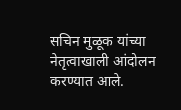सचिन मुळूक यांच्या नेतृत्वाखाली आंदोलन करण्यात आले.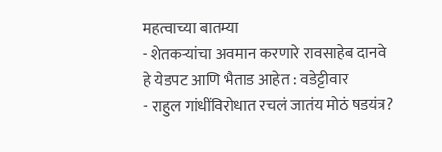महत्वाच्या बातम्या
- शेतकऱ्यांचा अवमान करणारे रावसाहेब दानवे हे येडपट आणि भैताड आहेत : वडेट्टीवार
- राहुल गांधींविरोधात रचलं जातंय मोठं षडयंत्र?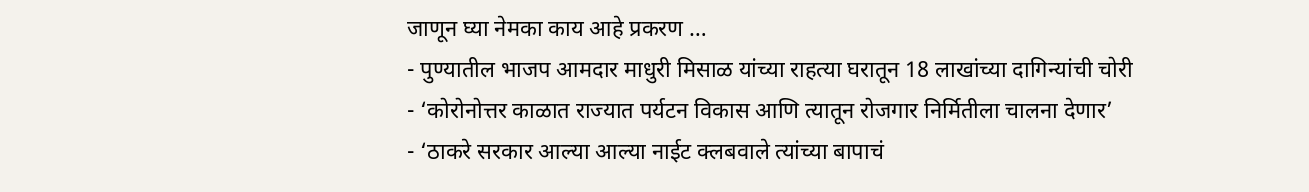जाणून घ्या नेमका काय आहे प्रकरण …
- पुण्यातील भाजप आमदार माधुरी मिसाळ यांच्या राहत्या घरातून 18 लाखांच्या दागिन्यांची चोरी
- ‘कोरोनोत्तर काळात राज्यात पर्यटन विकास आणि त्यातून रोजगार निर्मितीला चालना देणार’
- ‘ठाकरे सरकार आल्या आल्या नाईट क्लबवाले त्यांच्या बापाचं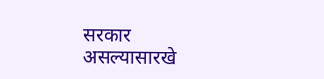सरकार असल्यासारखे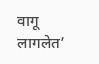वागू लागलेत’